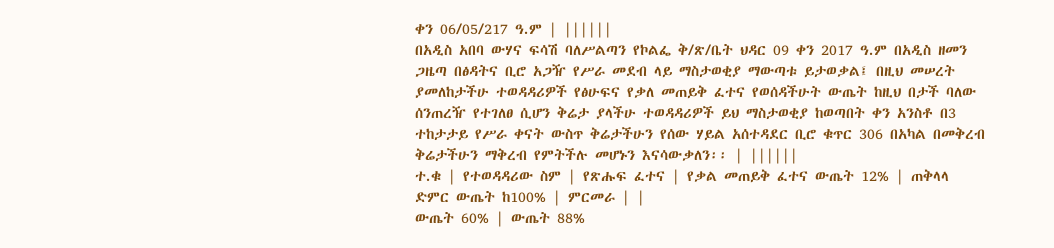ቀን 06/05/217 ዓ.ም | ||||||
በአዲስ አበባ ውሃና ፍሳሽ ባለሥልጣን የኮልፌ ቅ/ጽ/ቤት ህዳር 09 ቀን 2017 ዓ.ም በአዲስ ዘመን ጋዜጣ በፅዳትና ቢሮ አጋዥ የሥራ መደብ ላይ ማስታወቂያ ማውጣቱ ይታወቃል፤ በዚህ መሠረት ያመለከታችሁ ተወዳዳሪዎች የፅሁፍና የቃለ መጠይቅ ፈተና የወሰዳችሁት ውጤት ከዚህ በታች ባለው ሰንጠረዥ የተገለፀ ሲሆን ቅሬታ ያላችሁ ተወዳዳሪዎች ይህ ማስታወቂያ ከወጣበት ቀን አንስቶ በ3 ተከታታይ የሥራ ቀናት ውስጥ ቅሬታችሁን የሰው ሃይል አሰተዳደር ቢሮ ቁጥር 306 በአካል በመቅረብ ቅሬታችሁን ማቅረብ የምትችሉ መሆኑን እናሳውቃለን፡፡ | ||||||
ተ.ቁ | የተወዳዳሪው ስም | የጽሑፍ ፈተና | የቃል መጠይቅ ፈተና ውጤት 12% | ጠቅላላ ድምር ውጤት ከ100% | ምርመራ | |
ውጤት 60% | ውጤት 88%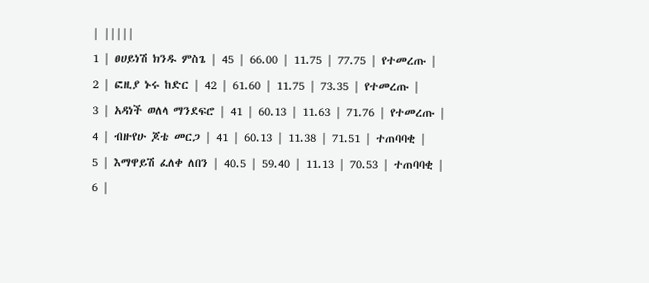| |||||
1 | ፀሀይነሽ ክንዱ ምስጌ | 45 | 66.00 | 11.75 | 77.75 | የተመረጡ |
2 | ፎዚያ ኑሩ ከድር | 42 | 61.60 | 11.75 | 73.35 | የተመረጡ |
3 | አዳነች ወለላ ማንደፍሮ | 41 | 60.13 | 11.63 | 71.76 | የተመረጡ |
4 | ብዙየሁ ጆቴ መርጋ | 41 | 60.13 | 11.38 | 71.51 | ተጠባባቂ |
5 | እማዋይሽ ፈለቀ ለበን | 40.5 | 59.40 | 11.13 | 70.53 | ተጠባባቂ |
6 |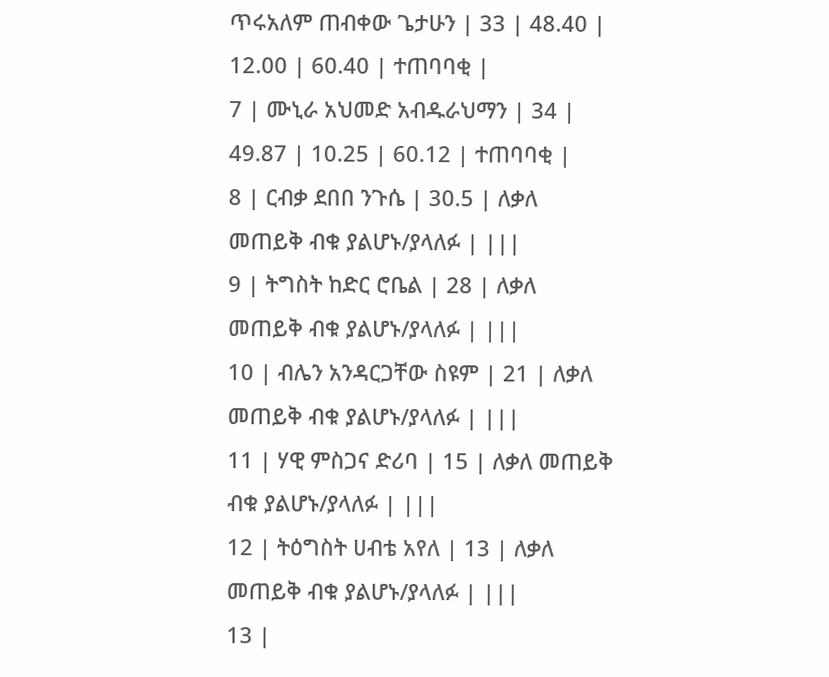ጥሩአለም ጠብቀው ጌታሁን | 33 | 48.40 | 12.00 | 60.40 | ተጠባባቂ |
7 | ሙኒራ አህመድ አብዱራህማን | 34 | 49.87 | 10.25 | 60.12 | ተጠባባቂ |
8 | ርብቃ ደበበ ንጉሴ | 30.5 | ለቃለ መጠይቅ ብቁ ያልሆኑ/ያላለፉ | |||
9 | ትግስት ከድር ሮቤል | 28 | ለቃለ መጠይቅ ብቁ ያልሆኑ/ያላለፉ | |||
10 | ብሌን አንዳርጋቸው ስዩም | 21 | ለቃለ መጠይቅ ብቁ ያልሆኑ/ያላለፉ | |||
11 | ሃዊ ምስጋና ድሪባ | 15 | ለቃለ መጠይቅ ብቁ ያልሆኑ/ያላለፉ | |||
12 | ትዕግስት ሀብቴ አየለ | 13 | ለቃለ መጠይቅ ብቁ ያልሆኑ/ያላለፉ | |||
13 |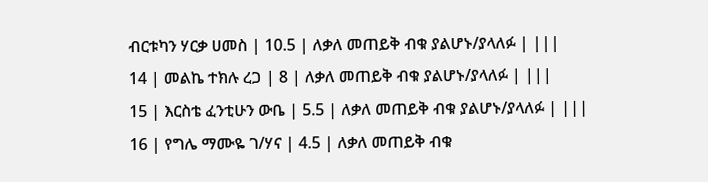ብርቱካን ሃርቃ ሀመስ | 10.5 | ለቃለ መጠይቅ ብቁ ያልሆኑ/ያላለፉ | |||
14 | መልኬ ተክሉ ረጋ | 8 | ለቃለ መጠይቅ ብቁ ያልሆኑ/ያላለፉ | |||
15 | እርስቴ ፈንቲሁን ውቤ | 5.5 | ለቃለ መጠይቅ ብቁ ያልሆኑ/ያላለፉ | |||
16 | የግሌ ማሙዬ ገ/ሃና | 4.5 | ለቃለ መጠይቅ ብቁ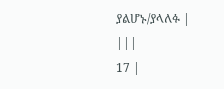ያልሆኑ/ያላለፉ | |||
17 |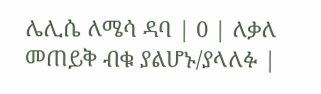ሌሊሴ ለሜሳ ዳባ | 0 | ለቃለ መጠይቅ ብቁ ያልሆኑ/ያላለፉ |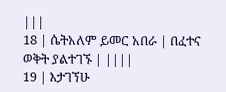|||
18 | ሴትአለም ይመር አበራ | በፈተና ወቅት ያልተገኙ | ||||
19 | እታገኘሁ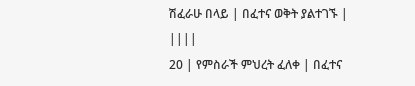ሽፈራሁ በላይ | በፈተና ወቅት ያልተገኙ | ||||
20 | የምስራች ምህረት ፈለቀ | በፈተና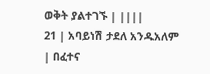ወቅት ያልተገኙ | ||||
21 | አባይነሽ ታደለ አንዱአለም | በፈተና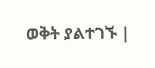ወቅት ያልተገኙ |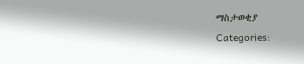ማስታወቂያ
Categories: